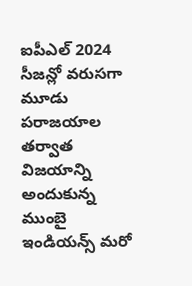ఐపీఎల్ 2024 సీజన్లో వరుసగా మూడు పరాజయాల తర్వాత విజయాన్ని అందుకున్న ముంబై ఇండియన్స్ మరో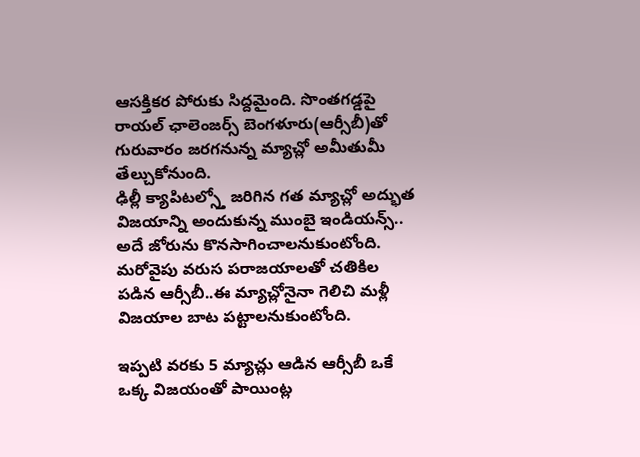ఆసక్తికర పోరుకు సిద్దమైంది. సొంతగడ్డపై రాయల్ ఛాలెంజర్స్ బెంగళూరు(ఆర్సీబీ)తో గురువారం జరగనున్న మ్యాచ్లో అమీతుమీ తేల్చుకోనుంది.
ఢిల్లీ క్యాపిటల్స్తో జరిగిన గత మ్యాచ్లో అద్భుత విజయాన్ని అందుకున్న ముంబై ఇండియన్స్.. అదే జోరును కొనసాగించాలనుకుంటోంది. మరోవైపు వరుస పరాజయాలతో చతికిల పడిన ఆర్సీబీ..ఈ మ్యాచ్లోనైనా గెలిచి మళ్లీ విజయాల బాట పట్టాలనుకుంటోంది.

ఇప్పటి వరకు 5 మ్యాచ్లు ఆడిన ఆర్సీబీ ఒకే ఒక్క విజయంతో పాయింట్ల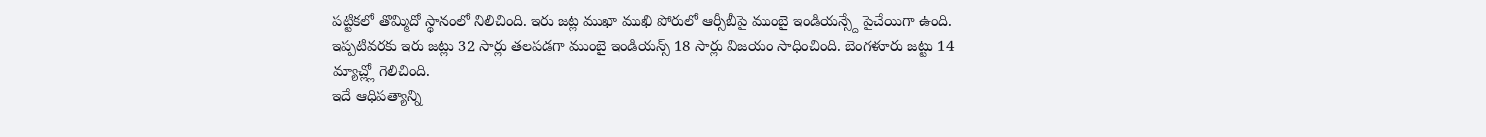పట్టికలో తొమ్మిదో స్థానంలో నిలిచింది. ఇరు జట్ల ముఖా ముఖి పోరులో ఆర్సీబీపై ముంబై ఇండియన్స్దే పైచేయిగా ఉంది. ఇప్పటివరకు ఇరు జట్లు 32 సార్లు తలపడగా ముంబై ఇండియన్స్ 18 సార్లు విజయం సాధించింది. బెంగళూరు జట్టు 14 మ్యాచ్ల్లో గెలిచింది.
ఇదే ఆధిపత్యాన్ని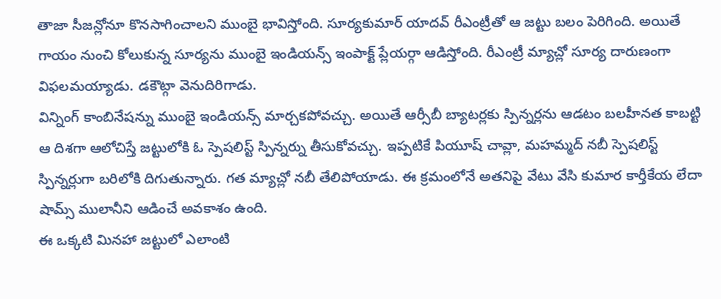తాజా సీజన్లోనూ కొనసాగించాలని ముంబై భావిస్తోంది. సూర్యకుమార్ యాదవ్ రీఎంట్రీతో ఆ జట్టు బలం పెరిగింది. అయితే గాయం నుంచి కోలుకున్న సూర్యను ముంబై ఇండియన్స్ ఇంపాక్ట్ ప్లేయర్గా ఆడిస్తోంది. రీఎంట్రీ మ్యాచ్లో సూర్య దారుణంగా విఫలమయ్యాడు. డకౌట్గా వెనుదిరిగాడు.
విన్నింగ్ కాంబినేషన్ను ముంబై ఇండియన్స్ మార్చకపోవచ్చు. అయితే ఆర్సీబీ బ్యాటర్లకు స్పిన్నర్లను ఆడటం బలహీనత కాబట్టి ఆ దిశగా ఆలోచిస్తే జట్టులోకి ఓ స్పెషలిస్ట్ స్పిన్నర్ను తీసుకోవచ్చు. ఇప్పటికే పియూష్ చావ్లా, మహమ్మద్ నబీ స్పెషలిస్ట్ స్పిన్నర్లుగా బరిలోకి దిగుతున్నారు. గత మ్యాచ్లో నబీ తేలిపోయాడు. ఈ క్రమంలోనే అతనిపై వేటు వేసి కుమార కార్తీకేయ లేదా షామ్స్ ములానీని ఆడించే అవకాశం ఉంది.
ఈ ఒక్కటి మినహా జట్టులో ఎలాంటి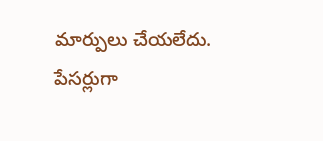మార్పులు చేయలేదు. పేసర్లుగా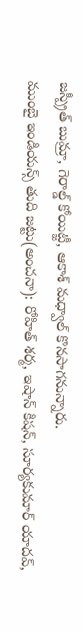జస్ప్రీత్ బుమ్రా, గెరాల్డ్ కోయిట్జీ, ఆకాశ్ మధ్వాల్ కొనసాగనున్నారు.
ముంబై ఇండియన్స్ తుది జట్టు(అంచనా): రోహిత్ శర్మ, ఇషాన్ కిషన్, సూర్యకుమార్ యాదవ్,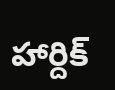హార్దిక్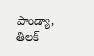పాండ్యా, తిలక్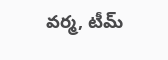వర్మ, టీమ్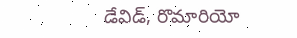డేవిడ్, రొమారియో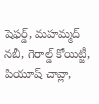షెఫర్డ్, మహమ్మద్ నబీ, గెరాల్డ్ కోయిట్జీ, పియూష్ చావ్లా,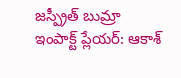జస్ప్రీత్ బుమ్రా
ఇంపాక్ట్ ప్లేయర్: ఆకాశ్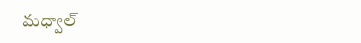మధ్వాల్